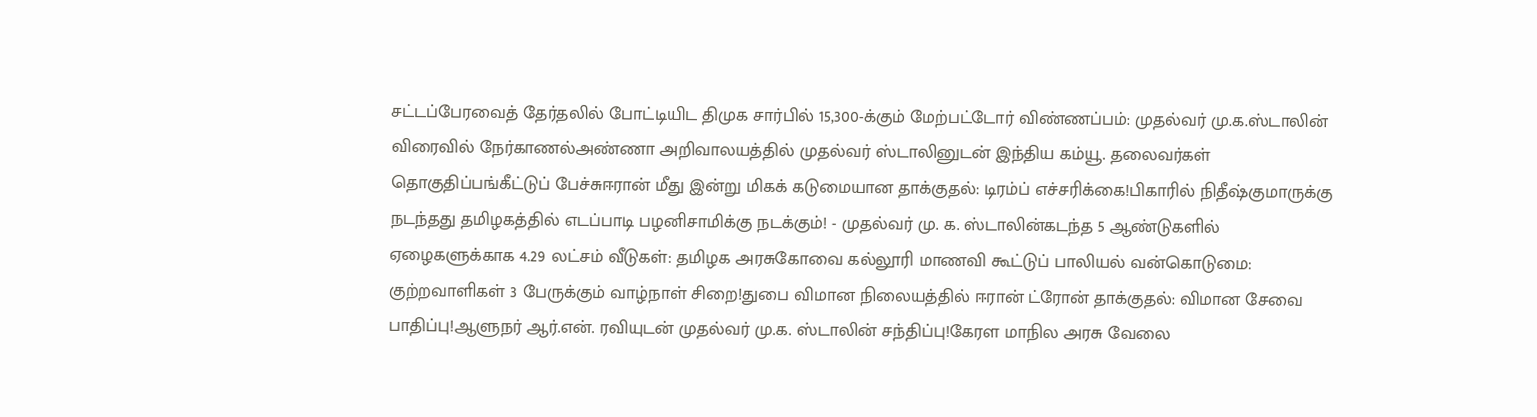சட்டப்பேரவைத் தேர்தலில் போட்டியிட திமுக சார்பில் 15,300-க்கும் மேற்பட்டோர் விண்ணப்பம்: முதல்வர் மு.க.ஸ்டாலின் விரைவில் நேர்காணல்அண்ணா அறிவாலயத்தில் முதல்வர் ஸ்டாலினுடன் இந்திய கம்யூ. தலைவர்கள் தொகுதிப்பங்கீட்டுப் பேச்சுஈரான் மீது இன்று மிகக் கடுமையான தாக்குதல்: டிரம்ப் எச்சரிக்கை!பிகாரில் நிதீஷ்குமாருக்கு நடந்தது தமிழகத்தில் எடப்பாடி பழனிசாமிக்கு நடக்கும்! - முதல்வர் மு. க. ஸ்டாலின்கடந்த 5 ஆண்டுகளில் ஏழைகளுக்காக 4.29 லட்சம் வீடுகள்: தமிழக அரசுகோவை கல்லூரி மாணவி கூட்டுப் பாலியல் வன்கொடுமை: குற்றவாளிகள் 3 பேருக்கும் வாழ்நாள் சிறை!துபை விமான நிலையத்தில் ஈரான் ட்ரோன் தாக்குதல்: விமான சேவை பாதிப்பு!ஆளுநர் ஆர்.என். ரவியுடன் முதல்வர் மு.க. ஸ்டாலின் சந்திப்பு!கேரள மாநில அரசு வேலை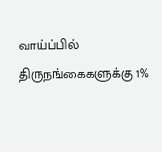வாய்ப்பில் திருநங்கைகளுக்கு 1%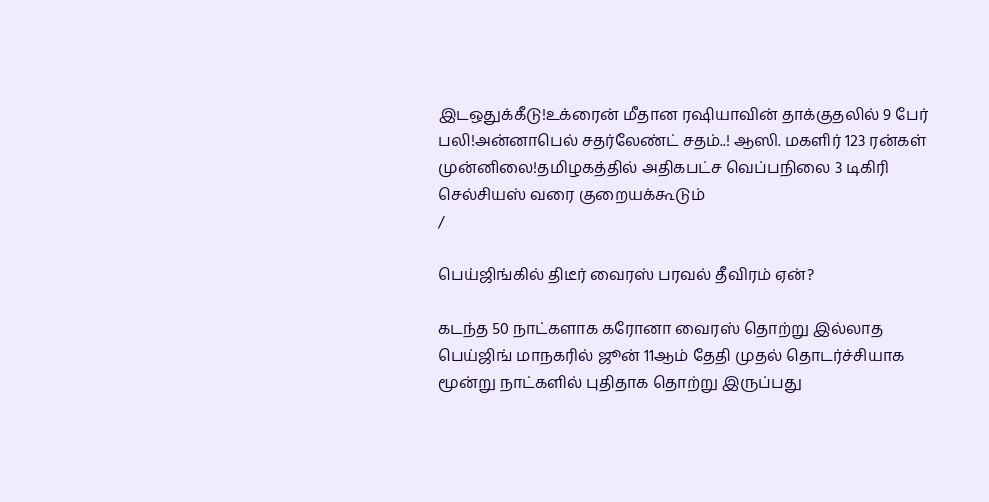இடஒதுக்கீடு!உக்ரைன் மீதான ரஷியாவின் தாக்குதலில் 9 பேர் பலி!அன்னாபெல் சதர்லேண்ட் சதம்..! ஆஸி. மகளிர் 123 ரன்கள் முன்னிலை!தமிழகத்தில் அதிகபட்ச வெப்பநிலை 3 டிகிரி செல்சியஸ் வரை குறையக்கூடும்
/

பெய்ஜிங்கில் திடீர் வைரஸ் பரவல் தீவிரம் ஏன்?

கடந்த 50 நாட்களாக கரோனா வைரஸ் தொற்று இல்லாத பெய்ஜிங் மாநகரில் ஜூன் 11ஆம் தேதி முதல் தொடர்ச்சியாக மூன்று நாட்களில் புதிதாக தொற்று இருப்பது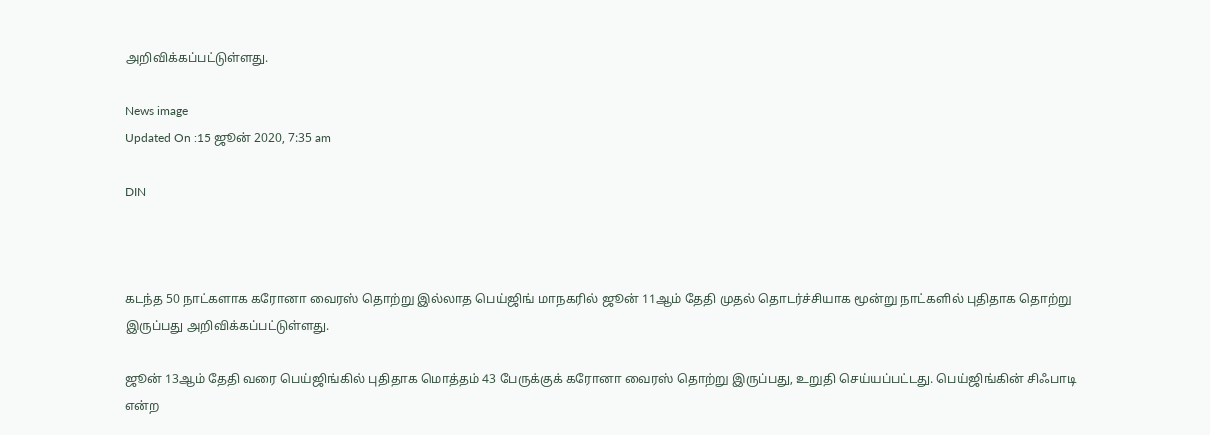அறிவிக்கப்பட்டுள்ளது.

News image
Updated On :15 ஜூன் 2020, 7:35 am

DIN



கடந்த 50 நாட்களாக கரோனா வைரஸ் தொற்று இல்லாத பெய்ஜிங் மாநகரில் ஜூன் 11ஆம் தேதி முதல் தொடர்ச்சியாக மூன்று நாட்களில் புதிதாக தொற்று இருப்பது அறிவிக்கப்பட்டுள்ளது.

ஜூன் 13ஆம் தேதி வரை பெய்ஜிங்கில் புதிதாக மொத்தம் 43 பேருக்குக் கரோனா வைரஸ் தொற்று இருப்பது, உறுதி செய்யப்பட்டது. பெய்ஜிங்கின் சிஃபாடி என்ற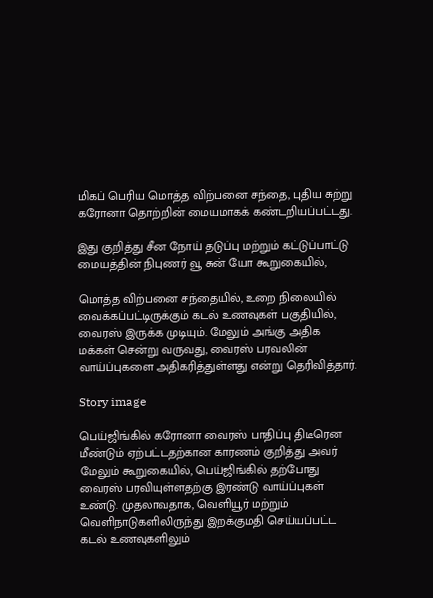மிகப் பெரிய மொத்த விற்பனை சந்தை, புதிய சுற்று கரோனா தொற்றின் மையமாகக் கண்டறியப்பட்டது.

இது குறித்து சீன நோய் தடுப்பு மற்றும் கட்டுப்பாட்டு மையத்தின் நிபுணர் வூ சுன் யோ கூறுகையில்,

மொத்த விற்பனை சந்தையில், உறை நிலையில் வைக்கப்பட்டிருக்கும் கடல் உணவுகள் பகுதியில், வைரஸ் இருக்க முடியும். மேலும் அங்கு அதிக மக்கள் சென்று வருவது, வைரஸ் பரவலின் வாய்ப்புகளை அதிகரித்துள்ளது என்று தெரிவித்தார்.

Story image

பெய்ஜிங்கில் கரோனா வைரஸ் பாதிப்பு திடீரென மீண்டும் ஏற்பட்டதற்கான காரணம் குறித்து அவர் மேலும் கூறுகையில், பெய்ஜிங்கில் தற்போது வைரஸ் பரவியுள்ளதற்கு இரண்டு வாய்ப்புகள் உண்டு. முதலாவதாக, வெளியூர் மற்றும் வெளிநாடுகளிலிருந்து இறக்குமதி செய்யப்பட்ட கடல் உணவுகளிலும்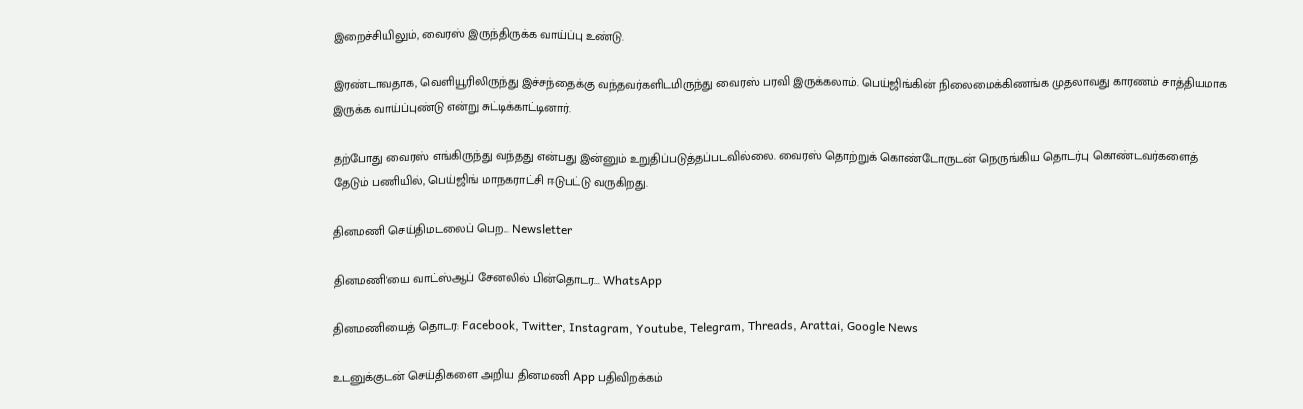இறைச்சியிலும், வைரஸ் இருந்திருக்க வாய்ப்பு உண்டு.

இரண்டாவதாக, வெளியூரிலிருந்து இச்சந்தைக்கு வந்தவர்களிடமிருந்து வைரஸ் பரவி இருக்கலாம். பெய்ஜிங்கின் நிலைமைக்கிணங்க முதலாவது காரணம் சாத்தியமாக இருக்க வாய்ப்புண்டு என்று சுட்டிக்காட்டினார்.

தற்போது வைரஸ் எங்கிருந்து வந்தது என்பது இன்னும் உறுதிப்படுத்தப்படவில்லை. வைரஸ் தொற்றுக் கொண்டோருடன் நெருங்கிய தொடர்பு கொண்டவர்களைத் தேடும் பணியில், பெய்ஜிங் மாநகராட்சி ஈடுபட்டு வருகிறது.

தினமணி செய்திமடலைப் பெற... Newsletter

தினமணி'யை வாட்ஸ்ஆப் சேனலில் பின்தொடர... WhatsApp

தினமணியைத் தொடர: Facebook, Twitter, Instagram, Youtube, Telegram, Threads, Arattai, Google News

உடனுக்குடன் செய்திகளை அறிய தினமணி App பதிவிறக்கம்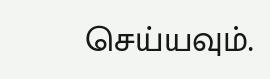செய்யவும்.